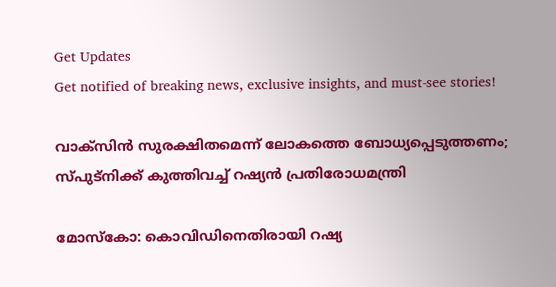Get Updates
Get notified of breaking news, exclusive insights, and must-see stories!

വാക്‌സിൻ സുരക്ഷിതമെന്ന് ലോകത്തെ ബോധ്യപ്പെടുത്തണം; സ്പുട്‌നിക്ക് കുത്തിവച്ച് റഷ്യൻ പ്രതിരോധമന്ത്രി

മോസ്‌കോ: കൊവിഡിനെതിരായി റഷ്യ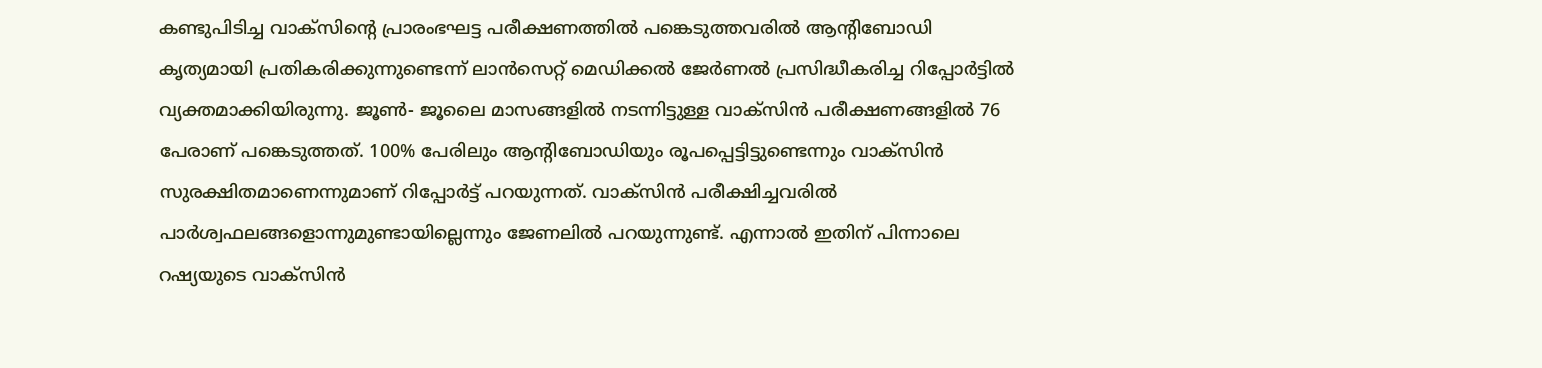കണ്ടുപിടിച്ച വാക്‌സിന്റെ പ്രാരംഭഘട്ട പരീക്ഷണത്തില്‍ പങ്കെടുത്തവരില്‍ ആന്റിബോഡി കൃത്യമായി പ്രതികരിക്കുന്നുണ്ടെന്ന് ലാന്‍സെറ്റ് മെഡിക്കല്‍ ജേര്‍ണല്‍ പ്രസിദ്ധീകരിച്ച റിപ്പോര്‍ട്ടില്‍ വ്യക്തമാക്കിയിരുന്നു. ജൂണ്‍- ജൂലൈ മാസങ്ങളില്‍ നടന്നിട്ടുള്ള വാക്‌സിന്‍ പരീക്ഷണങ്ങളില്‍ 76 പേരാണ് പങ്കെടുത്തത്. 100% പേരിലും ആന്റിബോഡിയും രൂപപ്പെട്ടിട്ടുണ്ടെന്നും വാക്‌സിന്‍ സുരക്ഷിതമാണെന്നുമാണ് റിപ്പോര്‍ട്ട് പറയുന്നത്. വാക്‌സിന്‍ പരീക്ഷിച്ചവരില്‍ പാര്‍ശ്വഫലങ്ങളൊന്നുമുണ്ടായില്ലെന്നും ജേണലില്‍ പറയുന്നുണ്ട്. എന്നാല്‍ ഇതിന് പിന്നാലെ റഷ്യയുടെ വാക്‌സിന്‍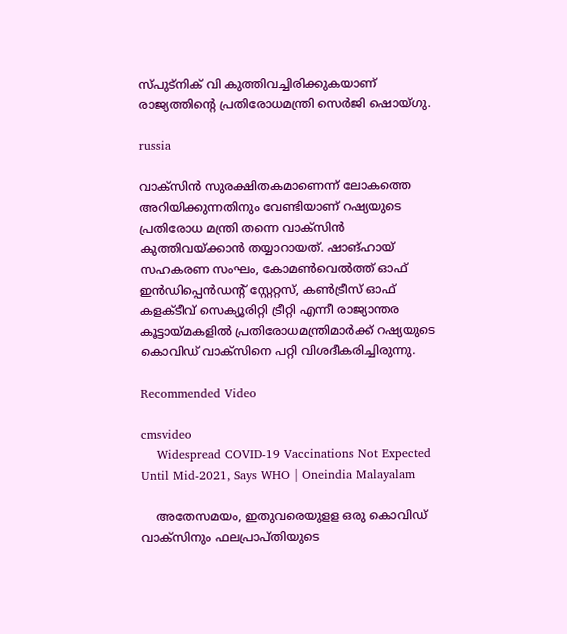സ്പുട്‌നിക് വി കുത്തിവച്ചിരിക്കുകയാണ് രാജ്യത്തിന്റെ പ്രതിരോധമന്ത്രി സെര്‍ജി ഷൊയ്ഗു.

russia

വാക്‌സിന്‍ സുരക്ഷിതകമാണെന്ന് ലോകത്തെ അറിയിക്കുന്നതിനും വേണ്ടിയാണ് റഷ്യയുടെ പ്രതിരോധ മന്ത്രി തന്നെ വാക്‌സിന്‍ കുത്തിവയ്ക്കാന്‍ തയ്യാറായത്. ഷാങ്ഹായ് സഹകരണ സംഘം, കോമണ്‍വെല്‍ത്ത് ഓഫ് ഇന്‍ഡിപ്പെന്‍ഡന്റ് സ്റ്റേറ്റസ്, കണ്‍ട്രീസ് ഓഫ് കളക്ടീവ് സെക്യൂരിറ്റി ട്രീറ്റി എന്നീ രാജ്യാന്തര കൂട്ടായ്മകളില്‍ പ്രതിരോധമന്ത്രിമാര്‍ക്ക് റഷ്യയുടെ കൊവിഡ് വാക്‌സിനെ പറ്റി വിശദീകരിച്ചിരുന്നു.

Recommended Video

cmsvideo
    Widespread COVID-19 Vaccinations Not Expected Until Mid-2021, Says WHO | Oneindia Malayalam

    അതേസമയം, ഇതുവരെയുളള ഒരു കൊവിഡ് വാക്സിനും ഫലപ്രാപ്തിയുടെ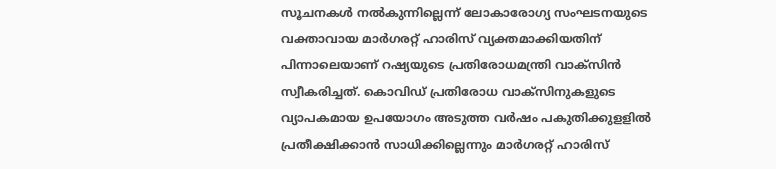സൂചനകള്‍ നല്‍കുന്നില്ലെന്ന് ലോകാരോഗ്യ സംഘടനയുടെ വക്താവായ മാര്‍ഗരറ്റ് ഹാരിസ് വ്യക്തമാക്കിയതിന് പിന്നാലെയാണ് റഷ്യയുടെ പ്രതിരോധമന്ത്രി വാക്‌സിന്‍ സ്വീകരിച്ചത്. കൊവിഡ് പ്രതിരോധ വാക്സിനുകളുടെ വ്യാപകമായ ഉപയോഗം അടുത്ത വര്‍ഷം പകുതിക്കുളളില്‍ പ്രതീക്ഷിക്കാന്‍ സാധിക്കില്ലെന്നും മാര്‍ഗരറ്റ് ഹാരിസ്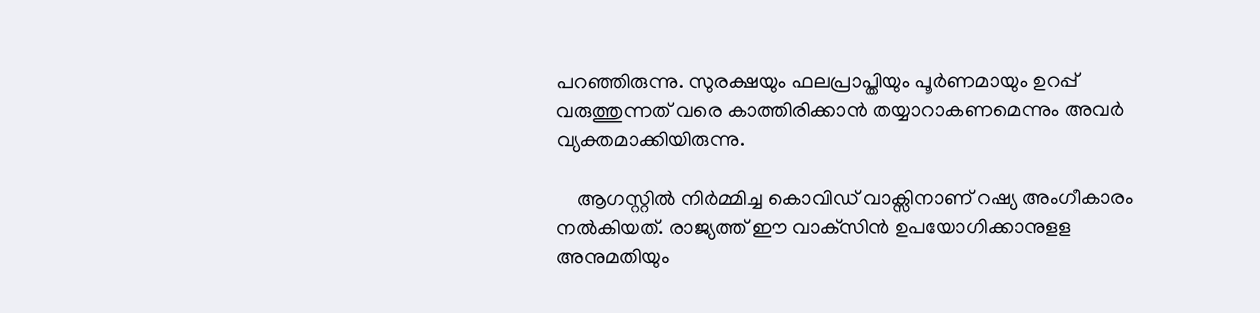പറഞ്ഞിരുന്നു. സുരക്ഷയും ഫലപ്രാപ്തിയും പൂര്‍ണമായും ഉറപ്പ് വരുത്തുന്നത് വരെ കാത്തിരിക്കാന്‍ തയ്യാറാകണമെന്നും അവര്‍ വ്യക്തമാക്കിയിരുന്നു.

    ആഗസ്റ്റില്‍ നിര്‍മ്മിച്ച കൊവിഡ് വാക്സിനാണ് റഷ്യ അംഗീകാരം നല്‍കിയത്. രാജ്യത്ത് ഈ വാക്‌സിന്‍ ഉപയോഗിക്കാനുളള അനുമതിയും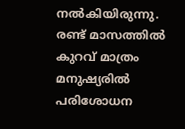നല്‍കിയിരുന്നു. രണ്ട് മാസത്തില്‍ കുറവ് മാത്രം മനുഷ്യരില്‍ പരിശോധന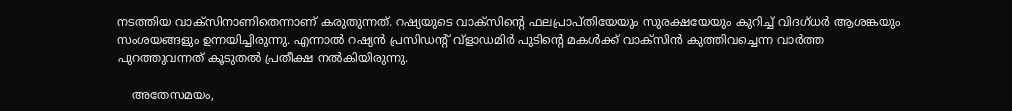നടത്തിയ വാക്സിനാണിതെന്നാണ് കരുതുന്നത്. റഷ്യയുടെ വാക്സിന്റെ ഫലപ്രാപ്തിയേയും സുരക്ഷയേയും കുറിച്ച് വിദഗ്ധര്‍ ആശങ്കയും സംശയങ്ങളും ഉന്നയിച്ചിരുന്നു. എന്നാല്‍ റഷ്യന്‍ പ്രസിഡന്റ് വ്‌ളാഡമിര്‍ പുടിന്റെ മകള്‍ക്ക് വാക്‌സിന്‍ കുത്തിവച്ചെന്ന വാര്‍ത്ത പുറത്തുവന്നത് കൂടുതല്‍ പ്രതീക്ഷ നല്‍കിയിരുന്നു.

    അതേസമയം,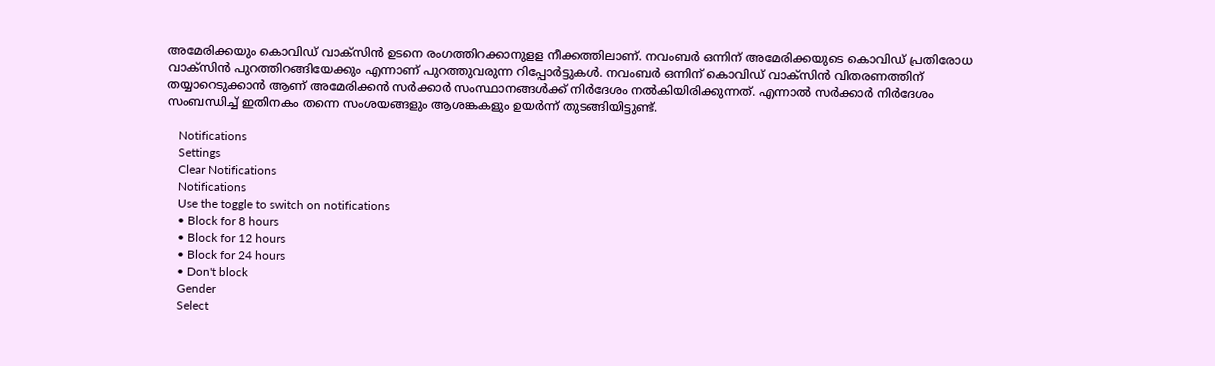അമേരിക്കയും കൊവിഡ് വാക്സിന്‍ ഉടനെ രംഗത്തിറക്കാനുളള നീക്കത്തിലാണ്. നവംബര്‍ ഒന്നിന് അമേരിക്കയുടെ കൊവിഡ് പ്രതിരോധ വാക്സിന്‍ പുറത്തിറങ്ങിയേക്കും എന്നാണ് പുറത്തുവരുന്ന റിപ്പോര്‍ട്ടുകള്‍. നവംബര്‍ ഒന്നിന് കൊവിഡ് വാക്സിന്‍ വിതരണത്തിന് തയ്യാറെടുക്കാന്‍ ആണ് അമേരിക്കന്‍ സര്‍ക്കാര്‍ സംസ്ഥാനങ്ങള്‍ക്ക് നിര്‍ദേശം നല്‍കിയിരിക്കുന്നത്. എന്നാല്‍ സര്‍ക്കാര്‍ നിര്‍ദേശം സംബന്ധിച്ച് ഇതിനകം തന്നെ സംശയങ്ങളും ആശങ്കകളും ഉയര്‍ന്ന് തുടങ്ങിയിട്ടുണ്ട്.

    Notifications
    Settings
    Clear Notifications
    Notifications
    Use the toggle to switch on notifications
    • Block for 8 hours
    • Block for 12 hours
    • Block for 24 hours
    • Don't block
    Gender
    Select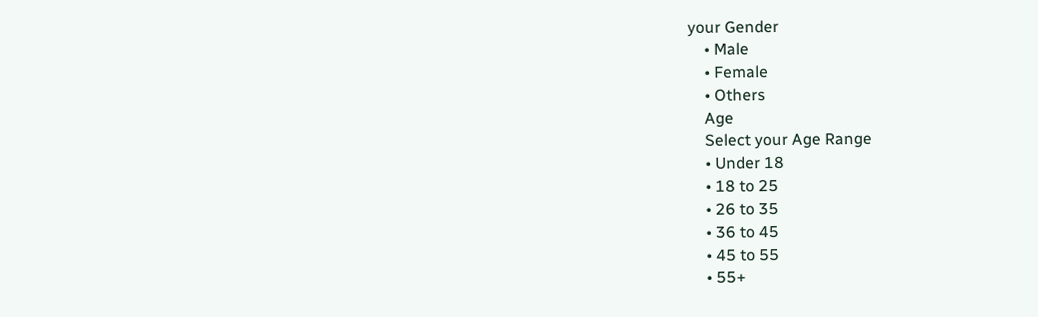your Gender
    • Male
    • Female
    • Others
    Age
    Select your Age Range
    • Under 18
    • 18 to 25
    • 26 to 35
    • 36 to 45
    • 45 to 55
    • 55+